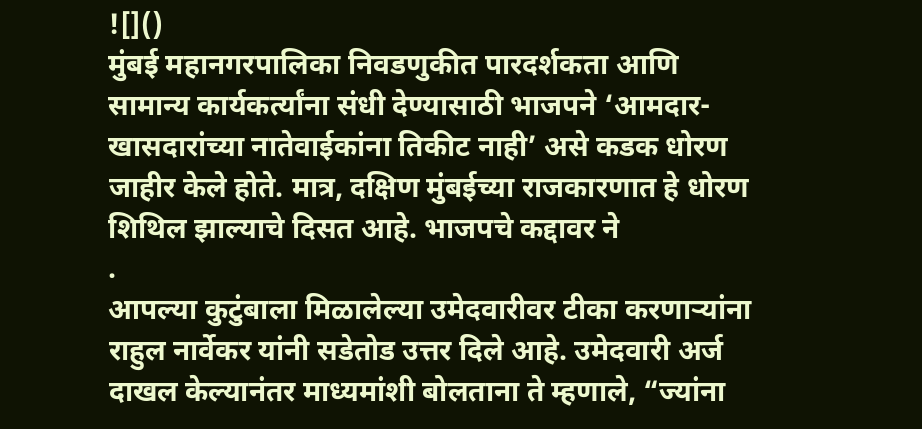![]()
मुंबई महानगरपालिका निवडणुकीत पारदर्शकता आणि सामान्य कार्यकर्त्यांना संधी देण्यासाठी भाजपने ‘आमदार-खासदारांच्या नातेवाईकांना तिकीट नाही’ असे कडक धोरण जाहीर केले होते. मात्र, दक्षिण मुंबईच्या राजकारणात हे धोरण शिथिल झाल्याचे दिसत आहे. भाजपचे कद्दावर ने
.
आपल्या कुटुंबाला मिळालेल्या उमेदवारीवर टीका करणाऱ्यांना राहुल नार्वेकर यांनी सडेतोड उत्तर दिले आहे. उमेदवारी अर्ज दाखल केल्यानंतर माध्यमांशी बोलताना ते म्हणाले, “ज्यांना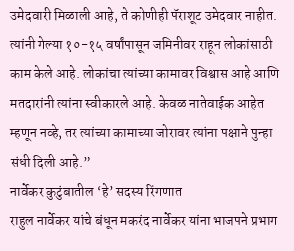उमेदवारी मिळाली आहे, ते कोणीही पॅराशूट उमेदवार नाहीत. त्यांनी गेल्या १०-१५ वर्षांपासून जमिनीवर राहून लोकांसाठी काम केले आहे. लोकांचा त्यांच्या कामावर विश्वास आहे आणि मतदारांनी त्यांना स्वीकारले आहे. केवळ नातेवाईक आहेत म्हणून नव्हे, तर त्यांच्या कामाच्या जोरावर त्यांना पक्षाने पुन्हा संधी दिली आहे.”
नार्वेकर कुटुंबातील ‘हे’ सदस्य रिंगणात
राहुल नार्वेकर यांचे बंधून मकरंद नार्वेकर यांना भाजपने प्रभाग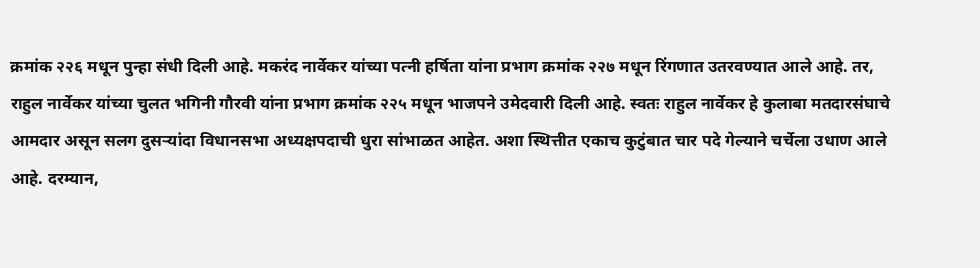क्रमांक २२६ मधून पुन्हा संधी दिली आहे. मकरंद नार्वेकर यांच्या पत्नी हर्षिता यांना प्रभाग क्रमांक २२७ मधून रिंगणात उतरवण्यात आले आहे. तर, राहुल नार्वेकर यांच्या चुलत भगिनी गौरवी यांना प्रभाग क्रमांक २२५ मधून भाजपने उमेदवारी दिली आहे. स्वतः राहुल नार्वेकर हे कुलाबा मतदारसंघाचे आमदार असून सलग दुसऱ्यांदा विधानसभा अध्यक्षपदाची धुरा सांभाळत आहेत. अशा स्थित्तीत एकाच कुटुंबात चार पदे गेल्याने चर्चेला उधाण आले आहे. दरम्यान,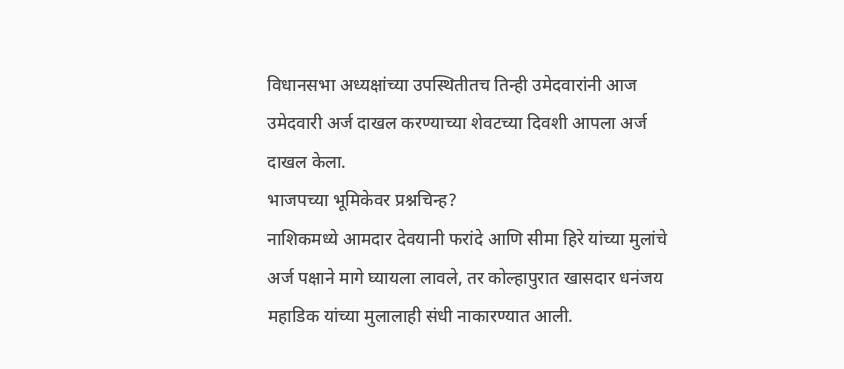विधानसभा अध्यक्षांच्या उपस्थितीतच तिन्ही उमेदवारांनी आज उमेदवारी अर्ज दाखल करण्याच्या शेवटच्या दिवशी आपला अर्ज दाखल केला.
भाजपच्या भूमिकेवर प्रश्नचिन्ह?
नाशिकमध्ये आमदार देवयानी फरांदे आणि सीमा हिरे यांच्या मुलांचे अर्ज पक्षाने मागे घ्यायला लावले, तर कोल्हापुरात खासदार धनंजय महाडिक यांच्या मुलालाही संधी नाकारण्यात आली.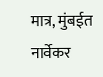मात्र, मुंबईत नार्वेकर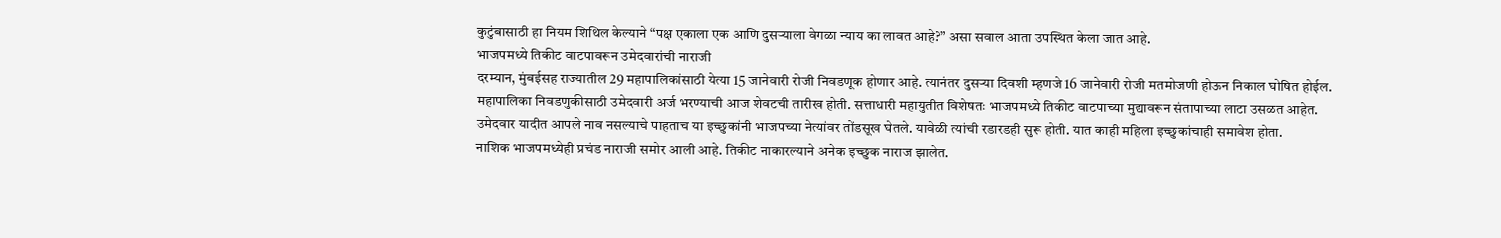कुटुंबासाठी हा नियम शिथिल केल्याने “पक्ष एकाला एक आणि दुसऱ्याला वेगळा न्याय का लावत आहे?” असा सवाल आता उपस्थित केला जात आहे.
भाजपमध्ये तिकीट वाटपावरून उमेदवारांची नाराजी
दरम्यान, मुंबईसह राज्यातील 29 महापालिकांसाठी येत्या 15 जानेवारी रोजी निवडणूक होणार आहे. त्यानंतर दुसऱ्या दिवशी म्हणजे 16 जानेवारी रोजी मतमोजणी होऊन निकाल घोषित होईल. महापालिका निवडणुकीसाठी उमेदवारी अर्ज भरण्याची आज शेवटची तारीख होती. सत्ताधारी महायुतीत विशेषतः भाजपमध्ये तिकीट वाटपाच्या मुद्यावरून संतापाच्या लाटा उसळत आहेत. उमेदवार यादीत आपले नाव नसल्याचे पाहताच या इच्छुकांनी भाजपच्या नेत्यांवर तोंडसूख घेतले. यावेळी त्यांची रडारडही सुरू होती. यात काही महिला इच्छुकांचाही समावेश होता.
नाशिक भाजपमध्येही प्रचंड नाराजी समोर आली आहे. तिकीट नाकारल्याने अनेक इच्छुक नाराज झालेत.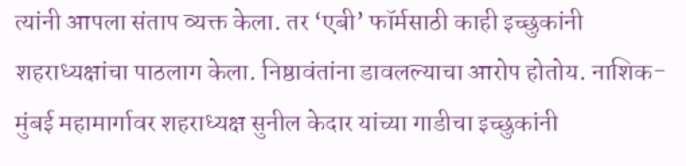त्यांनी आपला संताप व्यक्त केला. तर ‘एबी’ फॉर्मसाठी काही इच्छुकांनी शहराध्यक्षांचा पाठलाग केला. निष्ठावंतांना डावलल्याचा आरोप होतोय. नाशिक-मुंबई महामार्गावर शहराध्यक्ष सुनील केदार यांच्या गाडीचा इच्छुकांनी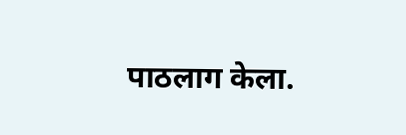पाठलाग केला.